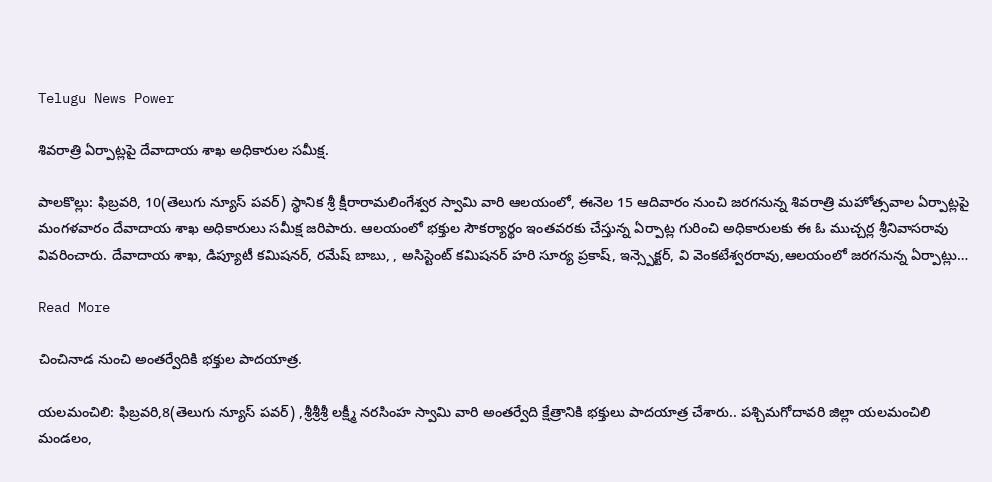Telugu News Power

శివరాత్రి ఏర్పాట్లపై దేవాదాయ శాఖ అధికారుల సమీక్ష.

పాలకొల్లు: ఫిబ్రవరి, 10(తెలుగు న్యూస్ పవర్) స్థానిక శ్రీ క్షీరారామలింగేశ్వర స్వామి వారి ఆలయంలో, ఈనెల 15 ఆదివారం నుంచి జరగనున్న శివరాత్రి మహోత్సవాల ఏర్పాట్లపై మంగళవారం దేవాదాయ శాఖ అధికారులు సమీక్ష జరిపారు. ఆలయంలో భక్తుల సౌకర్యార్థం ఇంతవరకు చేస్తున్న ఏర్పాట్ల గురించి అధికారులకు ఈ ఓ ముచ్చర్ల శ్రీనివాసరావు వివరించారు. దేవాదాయ శాఖ, డిప్యూటీ కమిషనర్, రమేష్ బాబు, , అసిస్టెంట్ కమిషనర్ హరి సూర్య ప్రకాష్, ఇన్స్పెక్టర్, వి వెంకటేశ్వరరావు,ఆలయంలో జరగనున్న ఏర్పాట్లు…

Read More

చించినాడ నుంచి అంతర్వేదికి భక్తుల పాదయాత్ర.

యలమంచిలి: ఫిబ్రవరి,8(తెలుగు న్యూస్ పవర్) ,శ్రీశ్రీశ్రీ లక్ష్మీ నరసింహ స్వామి వారి అంతర్వేది క్షేత్రానికి భక్తులు పాదయాత్ర చేశారు.. పశ్చిమగోదావరి జిల్లా యలమంచిలి మండలం,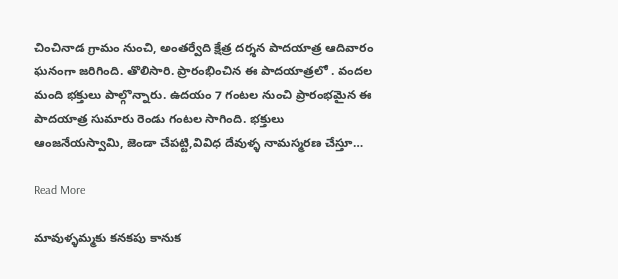చించినాడ గ్రామం నుంచి, అంతర్వేది క్షేత్ర దర్శన పాదయాత్ర ఆదివారం ఘనంగా జరిగింది. తొలిసారి. ప్రారంభించిన ఈ పాదయాత్రలో . వందల మంది భక్తులు పాల్గొన్నారు. ఉదయం 7 గంటల నుంచి ప్రారంభమైన ఈ పాదయాత్ర సుమారు రెండు గంటల సాగింది. భక్తులు ఆంజనేయస్వామి, జెండా చేపట్టి,వివిధ దేవుళ్ళ నామస్మరణ చేస్తూ…

Read More

మావుళ్ళమ్మకు కనకపు కానుక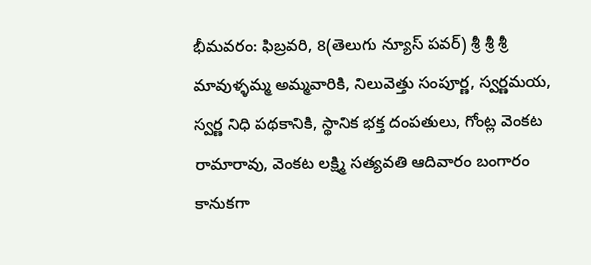భీమవరం: ఫిబ్రవరి, 8(తెలుగు న్యూస్ పవర్) శ్రీ శ్రీ శ్రీ మావుళ్ళమ్మ అమ్మవారికి, నిలువెత్తు సంపూర్ణ, స్వర్ణమయ, స్వర్ణ నిధి పథకానికి, స్థానిక భక్త దంపతులు, గోంట్ల వెంకట రామారావు, వెంకట లక్ష్మి సత్యవతి ఆదివారం బంగారం కానుకగా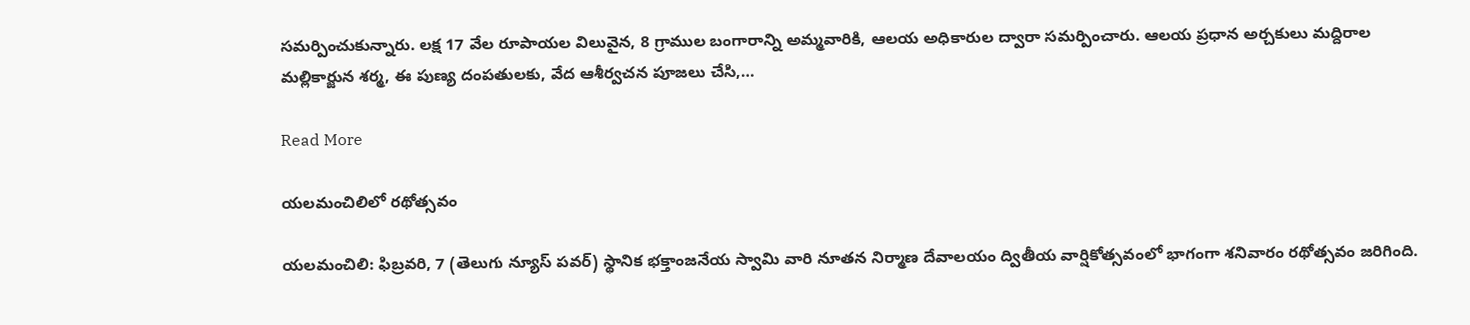సమర్పించుకున్నారు. లక్ష 17 వేల రూపాయల విలువైన, 8 గ్రాముల బంగారాన్ని అమ్మవారికి, ఆలయ అధికారుల ద్వారా సమర్పించారు. ఆలయ ప్రధాన అర్చకులు మద్దిరాల మల్లికార్జున శర్మ, ఈ పుణ్య దంపతులకు, వేద ఆశీర్వచన పూజలు చేసి,…

Read More

యలమంచిలిలో రథోత్సవం

యలమంచిలి: ఫిబ్రవరి, 7 (తెలుగు న్యూస్ పవర్) స్థానిక భక్తాంజనేయ స్వామి వారి నూతన నిర్మాణ దేవాలయం ద్వితీయ వార్షికోత్సవంలో భాగంగా శనివారం రథోత్సవం జరిగింది.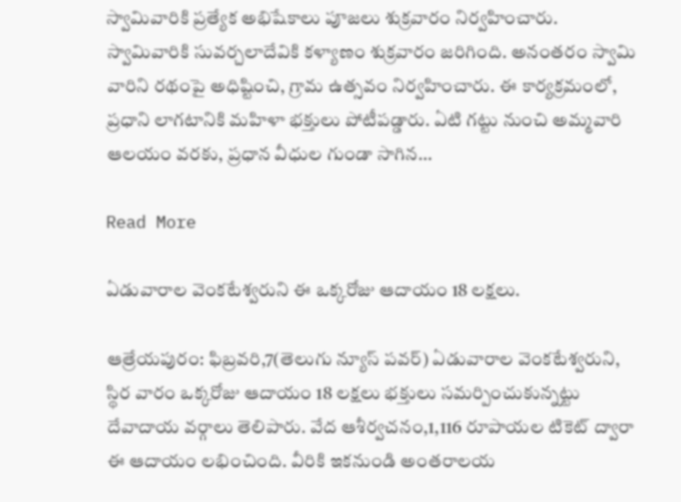స్వామివారికి ప్రత్యేక అభిషేకాలు పూజలు శుక్రవారం నిర్వహించారు. స్వామివారికి సువర్చలాదేవికి కళ్యాణం శుక్రవారం జరిగింది. అనంతరం స్వామి వారిని రథంపై అధిష్టించి, గ్రామ ఉత్సవం నిర్వహించారు. ఈ కార్యక్రమంలో, ప్రధాని లాగటానికి మహిళా భక్తులు పోటీపడ్డారు. ఏటి గట్టు నుంచి అమ్మవారి ఆలయం వరకు, ప్రధాన వీధుల గుండా సాగిన…

Read More

ఏడువారాల వెంకటేశ్వరుని ఈ ఒక్కరోజు ఆదాయం 18 లక్షలు.

ఆత్రేయపురం: ఫిబ్రవరి,7(తెలుగు న్యూస్ పవర్) ఏడువారాల వెంకటేశ్వరుని, స్థిర వారం ఒక్కరోజు ఆదాయం 18 లక్షలు భక్తులు సమర్పించుకున్నట్టు దేవాదాయ వర్గాలు తెలిపారు. వేద ఆశీర్వచనం,1,116 రూపాయల టికెట్ ద్వారా ఈ ఆదాయం లభించింది. వీరికి ఇకనుండి అంతరాలయ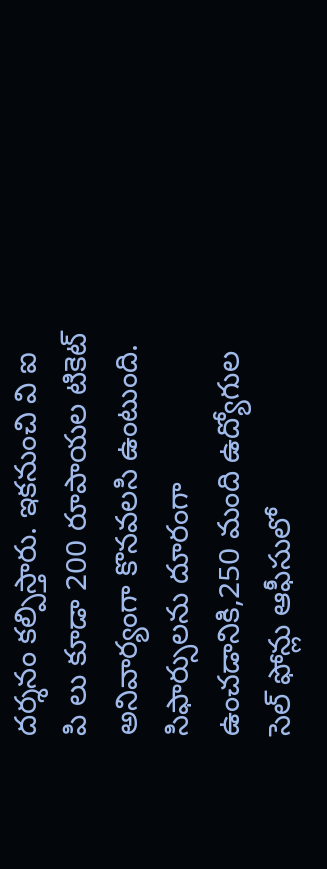దర్శనం కల్పిస్తారు. ఇకనుంచి వి ఐ పి లు కూడా 200 రూపాయల టికెట్ అనివార్యంగా కొనవలసి ఉంటుంది. సిఫార్సులను దూరంగా ఉంచడానికి,250 మంది ఉద్యోగుల సెల్ ఫోన్లు ఆఫీసులో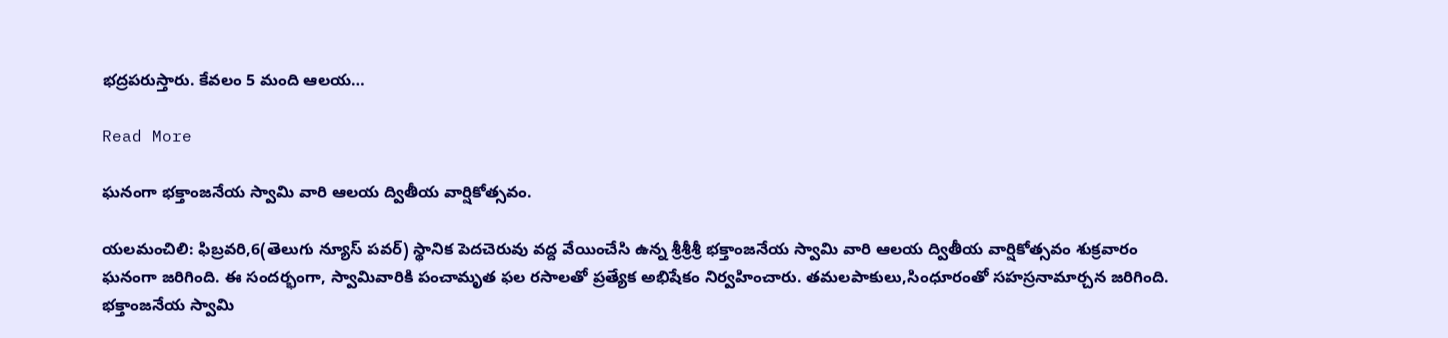భద్రపరుస్తారు. కేవలం 5 మంది ఆలయ…

Read More

ఘనంగా భక్తాంజనేయ స్వామి వారి ఆలయ ద్వితీయ వార్షికోత్సవం.

యలమంచిలి: ఫిబ్రవరి,6(తెలుగు న్యూస్ పవర్) స్థానిక పెదచెరువు వద్ద వేయించేసి ఉన్న శ్రీశ్రీశ్రీ భక్తాంజనేయ స్వామి వారి ఆలయ ద్వితీయ వార్షికోత్సవం శుక్రవారం ఘనంగా జరిగింది. ఈ సందర్భంగా, స్వామివారికి పంచామృత ఫల రసాలతో ప్రత్యేక అభిషేకం నిర్వహించారు. తమలపాకులు,సింధూరంతో సహస్రనామార్చన జరిగింది. భక్తాంజనేయ స్వామి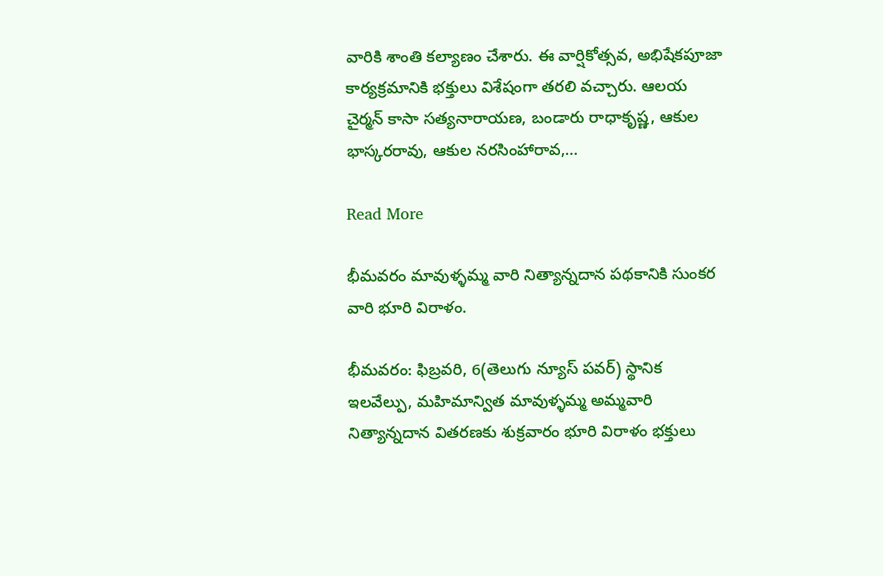వారికి శాంతి కల్యాణం చేశారు. ఈ వార్షికోత్సవ, అభిషేకపూజా కార్యక్రమానికి భక్తులు విశేషంగా తరలి వచ్చారు. ఆలయ చైర్మన్ కాసా సత్యనారాయణ, బండారు రాధాకృష్ణ, ఆకుల భాస్కరరావు, ఆకుల నరసింహారావ,…

Read More

భీమవరం మావుళ్ళమ్మ వారి నిత్యాన్నదాన పథకానికి సుంకర వారి భూరి విరాళం.

భీమవరం: ఫిబ్రవరి, 6(తెలుగు న్యూస్ పవర్) స్థానిక ఇలవేల్పు, మహిమాన్విత మావుళ్ళమ్మ అమ్మవారి నిత్యాన్నదాన వితరణకు శుక్రవారం భూరి విరాళం భక్తులు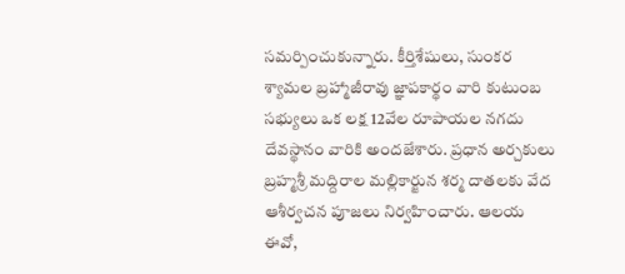సమర్పించుకున్నారు. కీర్తిశేషులు, సుంకర శ్యామల బ్రహ్మాజీరావు జ్ఞాపకార్థం వారి కుటుంబ సభ్యులు ఒక లక్ష 12వేల రూపాయల నగదు దేవస్థానం వారికి అందజేశారు. ప్రధాన అర్చకులు బ్రహ్మశ్రీ మద్దిరాల మల్లికార్జున శర్మ దాతలకు వేద ఆశీర్వచన పూజలు నిర్వహించారు. ఆలయ ఈవో,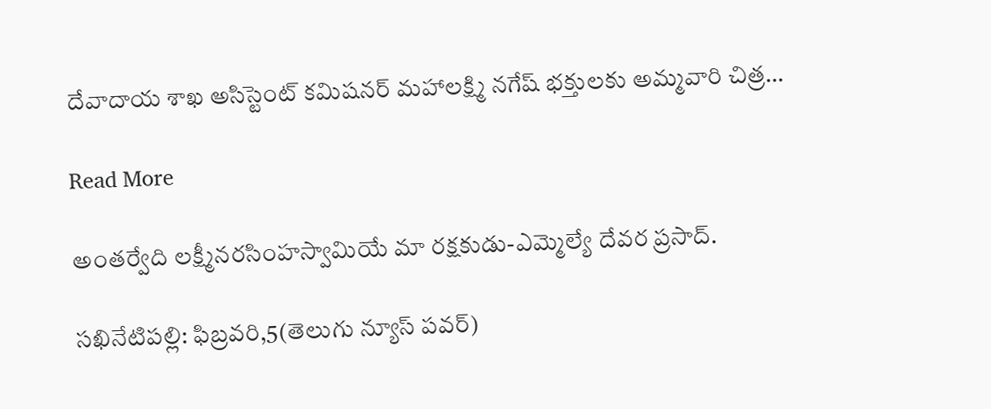దేవాదాయ శాఖ అసిస్టెంట్ కమిషనర్ మహాలక్ష్మి నగేష్ భక్తులకు అమ్మవారి చిత్ర…

Read More

అంతర్వేది లక్ష్మీనరసింహస్వామియే మా రక్షకుడు-ఎమ్మెల్యే దేవర ప్రసాద్.

సఖినేటిపల్లి: ఫిబ్రవరి,5(తెలుగు న్యూస్ పవర్)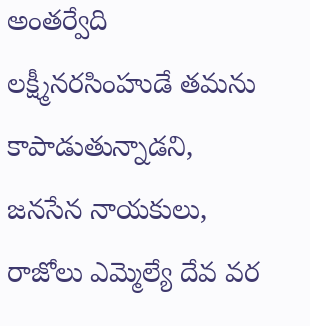అంతర్వేది లక్ష్మీనరసింహుడే తమను కాపాడుతున్నాడని, జనసేన నాయకులు, రాజోలు ఎమ్మెల్యే దేవ వర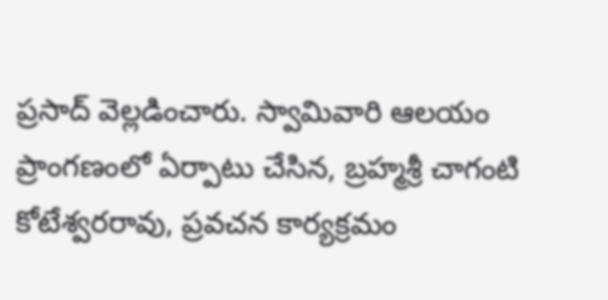ప్రసాద్ వెల్లడించారు. స్వామివారి ఆలయం ప్రాంగణంలో ఏర్పాటు చేసిన, బ్రహ్మశ్రీ చాగంటి కోటేశ్వరరావు, ప్రవచన కార్యక్రమం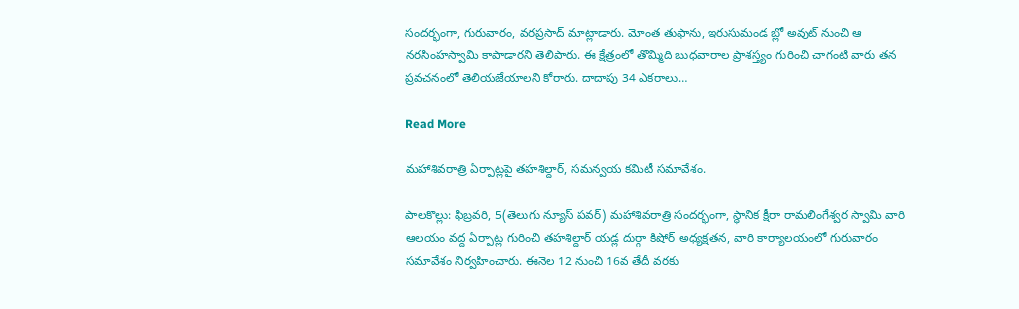సందర్భంగా, గురువారం, వరప్రసాద్ మాట్లాడారు. మోంత తుఫాను, ఇరుసుమండ బ్లో అవుట్ నుంచి ఆ నరసింహస్వామి కాపాడారని తెలిపారు. ఈ క్షేత్రంలో తొమ్మిది బుధవారాల ప్రాశస్త్యం గురించి చాగంటి వారు తన ప్రవచనంలో తెలియజేయాలని కోరారు. దాదాపు 34 ఎకరాలు…

Read More

మహాశివరాత్రి ఏర్పాట్లపై తహశిల్దార్, సమన్వయ కమిటీ సమావేశం.

పాలకొల్లు: ఫిబ్రవరి, 5(తెలుగు న్యూస్ పవర్) మహాశివరాత్రి సందర్భంగా, స్థానిక క్షీరా రామలింగేశ్వర స్వామి వారి ఆలయం వద్ద ఏర్పాట్ల గురించి తహశిల్దార్ యడ్ల దుర్గా కిషోర్ అధ్యక్షతన, వారి కార్యాలయంలో గురువారం సమావేశం నిర్వహించారు. ఈనెల 12 నుంచి 16వ తేదీ వరకు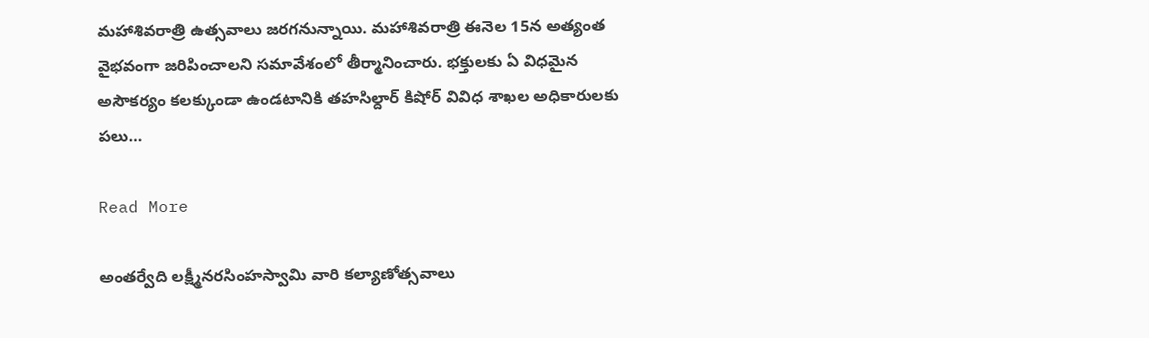మహాశివరాత్రి ఉత్సవాలు జరగనున్నాయి. మహాశివరాత్రి ఈనెల 15న అత్యంత వైభవంగా జరిపించాలని సమావేశంలో తీర్మానించారు. భక్తులకు ఏ విధమైన అసౌకర్యం కలక్కుండా ఉండటానికి తహసిల్దార్ కిషోర్ వివిధ శాఖల అధికారులకు పలు…

Read More

అంతర్వేది లక్ష్మీనరసింహస్వామి వారి కల్యాణోత్సవాలు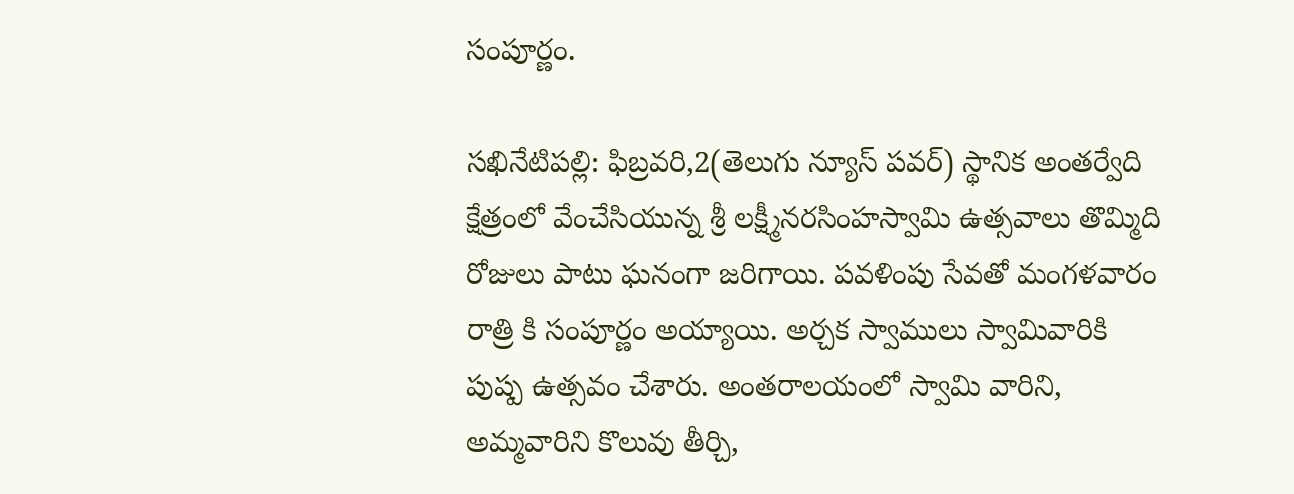సంపూర్ణం.

సఖినేటిపల్లి: ఫిబ్రవరి,2(తెలుగు న్యూస్ పవర్) స్థానిక అంతర్వేది క్షేత్రంలో వేంచేసియున్న శ్రీ లక్ష్మీనరసింహస్వామి ఉత్సవాలు తొమ్మిది రోజులు పాటు ఘనంగా జరిగాయి. పవళింపు సేవతో మంగళవారం రాత్రి కి సంపూర్ణం అయ్యాయి. అర్చక స్వాములు స్వామివారికి పుష్ప ఉత్సవం చేశారు. అంతరాలయంలో స్వామి వారిని, అమ్మవారిని కొలువు తీర్చి,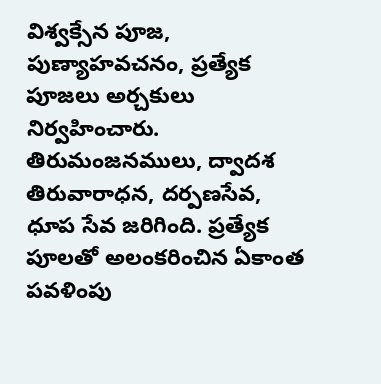విశ్వక్సేన పూజ, పుణ్యాహవచనం, ప్రత్యేక పూజలు అర్చకులు నిర్వహించారు. తిరుమంజనములు, ద్వాదశ తిరువారాధన, దర్పణసేవ, ధూప సేవ జరిగింది. ప్రత్యేక పూలతో అలంకరించిన ఏకాంత పవళింపు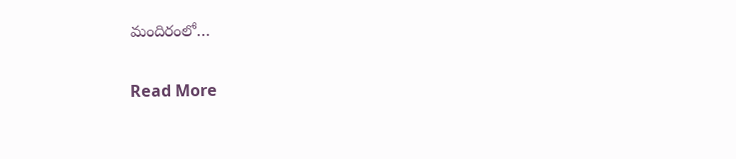మందిరంలో…

Read More